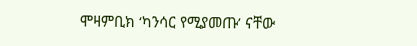ሞዛምቢክ ‘ካንሳር የሚያመጡ’ ናቸው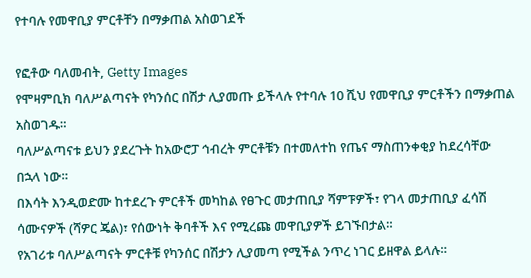የተባሉ የመዋቢያ ምርቶቸን በማቃጠል አስወገደች

የፎቶው ባለመብት, Getty Images
የሞዛምቢክ ባለሥልጣናት የካንሰር በሽታ ሊያመጡ ይችላሉ የተባሉ 10 ሺህ የመዋቢያ ምርቶችን በማቃጠል አስወገዱ።
ባለሥልጣናቱ ይህን ያደረጉት ከአውሮፓ ኅብረት ምርቶቹን በተመለተከ የጤና ማስጠንቀቂያ ከደረሳቸው በኋላ ነው።
በእሳት እንዲወድሙ ከተደረጉ ምርቶች መካከል የፀጉር መታጠቢያ ሻምፑዎች፣ የገላ መታጠቢያ ፈሳሽ ሳሙናዎች (ሻዎር ጄል)፣ የሰውነት ቅባቶች እና የሚረጩ መዋቢያዎች ይገኙበታል።
የአገሪቱ ባለሥልጣናት ምርቶቹ የካንሰር በሽታን ሊያመጣ የሚችል ንጥረ ነገር ይዘዋል ይላሉ።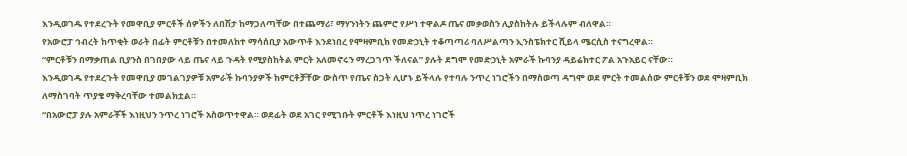እንዲወገዱ የተደረጉት የመዋቢያ ምርቶች ሰዎችን ለበሽታ ከማጋለጣቸው በተጨማሪ፣ ማሃንነትን ጨምሮ የሥነ ተዋልዶ ጤና መቃወስን ሊያስከትሉ ይችላሉም ብለዋል።
የአውሮፓ ኅብረት ከጥቂት ወራት በፊት ምርቶቹን በተመለከተ ማሳሰቢያ አውጥቶ እንደነበረ የሞዛምቢክ የመድኃኒት ተቆጣጣሪ ባለሥልጣን ኢንስፔክተር ሺይላ ሜርሲስ ተናግረዋል።
“ምርቶቹን በማቃጠል ቢያንስ በገበያው ላይ ጤና ላይ ጉዳት የሚያስከትል ምርት አለመኖሩን ማረጋገጥ ችለናል” ያሉት ደግሞ የመድኃኒት አምራች ኩባንያ ዳይሬክተር ፖል አጉአይር ናቸው።
እንዲወገዱ የተደረጉት የመዋቢያ መገልገያዎቹ አምራች ኩባንያዎች ከምርቶቻቸው ውስጥ የጤና ስጋት ሊሆኑ ይችላሉ የተባሉ ንጥረ ነገሮችን በማስወጣ ዳግሞ ወደ ምርት ተመልሰው ምርቶቹን ወደ ሞዛምቢክ ለማስገባት ጥያቄ ማቅረባቸው ተመልክቷል።
“በአውሮፓ ያሉ አምራቾች እነዚህን ንጥረ ነገሮች አስወጥተዋል። ወደፊት ወደ አገር የሚገቡት ምርቶች እነዚህ ነጥረ ነገሮች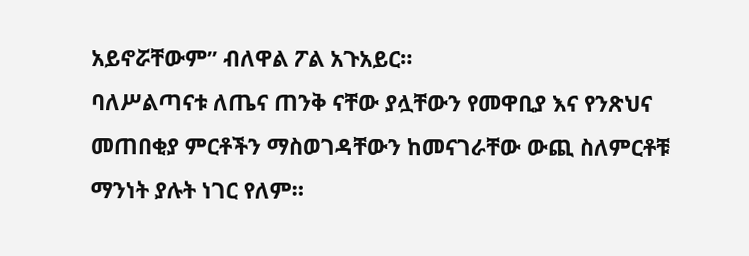አይኖሯቸውም” ብለዋል ፖል አጉአይር።
ባለሥልጣናቱ ለጤና ጠንቅ ናቸው ያሏቸውን የመዋቢያ እና የንጽህና መጠበቂያ ምርቶችን ማስወገዳቸውን ከመናገራቸው ውጪ ስለምርቶቹ ማንነት ያሉት ነገር የለም።